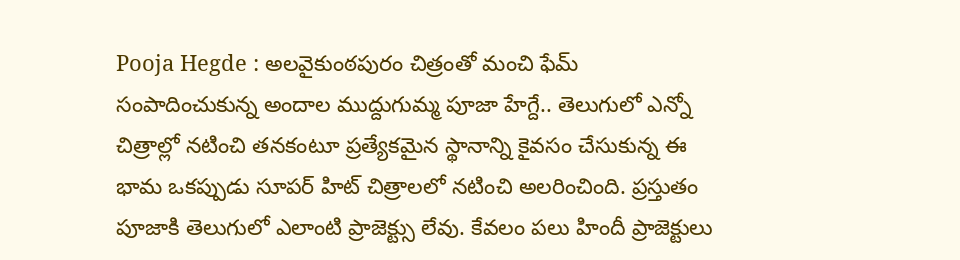Pooja Hegde : అలవైకుంఠపురం చిత్రంతో మంచి ఫేమ్ సంపాదించుకున్న అందాల ముద్దుగుమ్మ పూజా హేగ్దే.. తెలుగులో ఎన్నో చిత్రాల్లో నటించి తనకంటూ ప్రత్యేకమైన స్థానాన్ని కైవసం చేసుకున్న ఈ భామ ఒకప్పుడు సూపర్ హిట్ చిత్రాలలో నటించి అలరించింది. ప్రస్తుతం పూజాకి తెలుగులో ఎలాంటి ప్రాజెక్ట్సు లేవు. కేవలం పలు హిందీ ప్రాజెక్టులు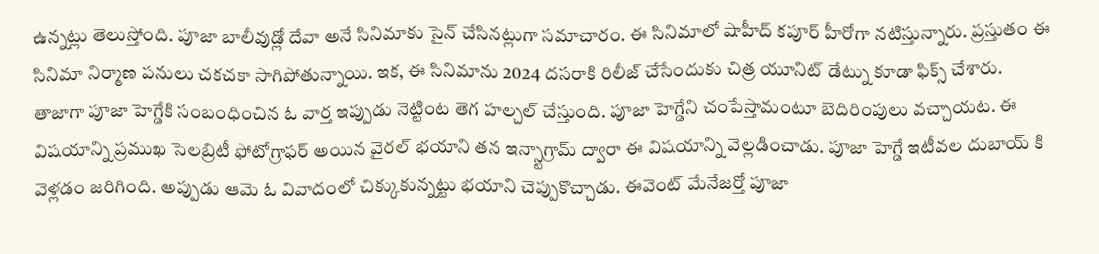ఉన్నట్లు తెలుస్తోంది. పూజా బాలీవుడ్లో దేవా అనే సినిమాకు సైన్ చేసినట్లుగా సమాచారం. ఈ సినిమాలో షాహీద్ కపూర్ హీరోగా నటిస్తున్నారు. ప్రస్తుతం ఈ సినిమా నిర్మాణ పనులు చకచకా సాగిపోతున్నాయి. ఇక, ఈ సినిమాను 2024 దసరాకి రిలీజ్ చేసేందుకు చిత్ర యూనిట్ డేట్ను కూడా ఫిక్స్ చేశారు.
తాజాగా పూజా హెగ్డేకి సంబంధించిన ఓ వార్త ఇప్పుడు నెట్టింట తెగ హల్చల్ చేస్తుంది. పూజా హెగ్డేని చంపేస్తామంటూ బెదిరింపులు వచ్చాయట. ఈ విషయాన్ని ప్రముఖ సెలబ్రిటీ ఫోటోగ్రాఫర్ అయిన వైరల్ భయాని తన ఇన్స్టాగ్రామ్ ద్వారా ఈ విషయాన్ని వెల్లడించాడు. పూజా హెగ్డే ఇటీవల దుబాయ్ కి వెళ్లడం జరిగింది. అప్పుడు ఆమె ఓ వివాదంలో చిక్కుకున్నట్టు భయాని చెప్పుకొచ్చాడు. ఈవెంట్ మేనేజర్తో పూజా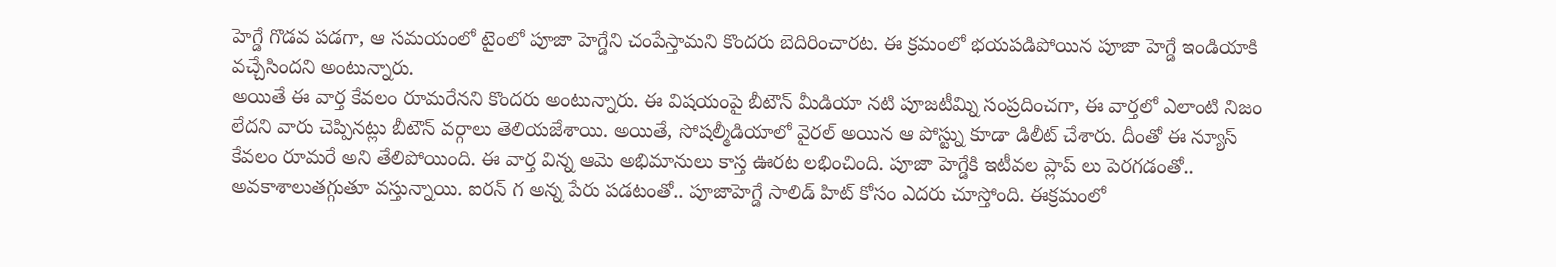హెగ్డే గొడవ పడగా, ఆ సమయంలో టైంలో పూజా హెగ్డేని చంపేస్తామని కొందరు బెదిరించారట. ఈ క్రమంలో భయపడిపోయిన పూజా హెగ్డే ఇండియాకి వచ్చేసిందని అంటున్నారు.
అయితే ఈ వార్త కేవలం రూమరేనని కొందరు అంటున్నారు. ఈ విషయంపై బీటౌన్ మీడియా నటి పూజటీమ్ని సంప్రదించగా, ఈ వార్తలో ఎలాంటి నిజం లేదని వారు చెప్పినట్లు బీటౌన్ వర్గాలు తెలియజేశాయి. అయితే, సోషల్మీడియాలో వైరల్ అయిన ఆ పోస్ట్ను కూడా డిలీట్ చేశారు. దీంతో ఈ న్యూస్ కేవలం రూమరే అని తేలిపోయింది. ఈ వార్త విన్న ఆమె అభిమానులు కాస్త ఊరట లభించింది. పూజా హెగ్డేకి ఇటీవల ప్లాప్ లు పెరగడంతో.. అవకాశాలుతగ్గుతూ వస్తున్నాయి. ఐరన్ గ అన్న పేరు పడటంతో.. పూజాహెగ్డే సాలిడ్ హిట్ కోసం ఎదరు చూస్తోంది. ఈక్రమంలో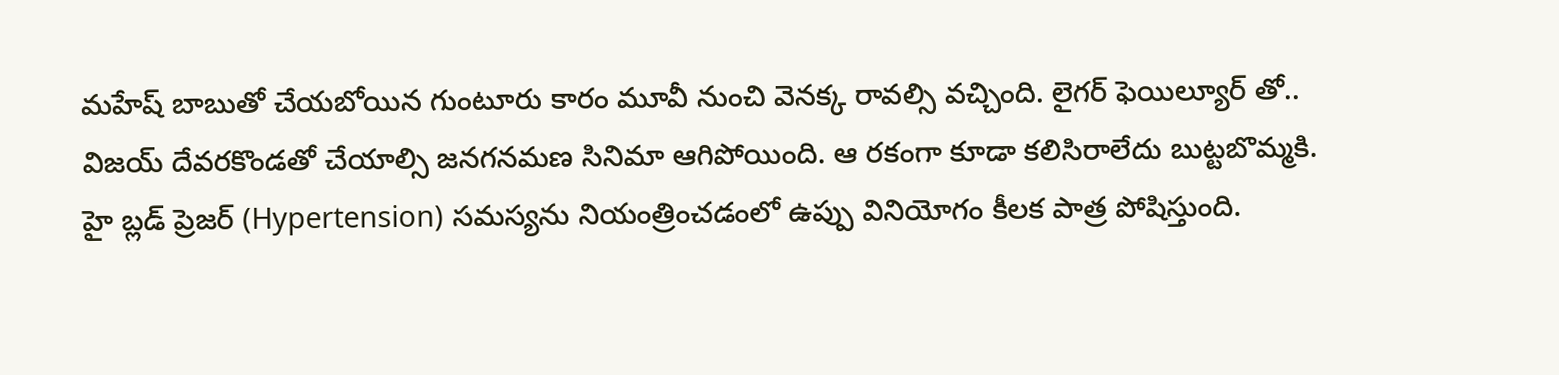మహేష్ బాబుతో చేయబోయిన గుంటూరు కారం మూవీ నుంచి వెనక్క రావల్సి వచ్చింది. లైగర్ ఫెయిల్యూర్ తో.. విజయ్ దేవరకొండతో చేయాల్సి జనగనమణ సినిమా ఆగిపోయింది. ఆ రకంగా కూడా కలిసిరాలేదు బుట్టబొమ్మకి.
హై బ్లడ్ ప్రెజర్ (Hypertension) సమస్యను నియంత్రించడంలో ఉప్పు వినియోగం కీలక పాత్ర పోషిస్తుంది.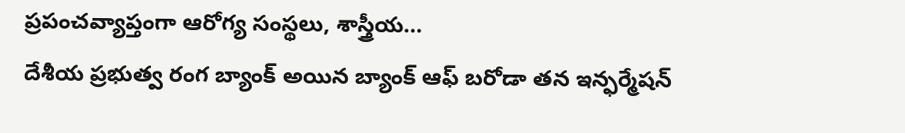ప్రపంచవ్యాప్తంగా ఆరోగ్య సంస్థలు, శాస్త్రీయ…
దేశీయ ప్రభుత్వ రంగ బ్యాంక్ అయిన బ్యాంక్ ఆఫ్ బరోడా తన ఇన్ఫర్మేషన్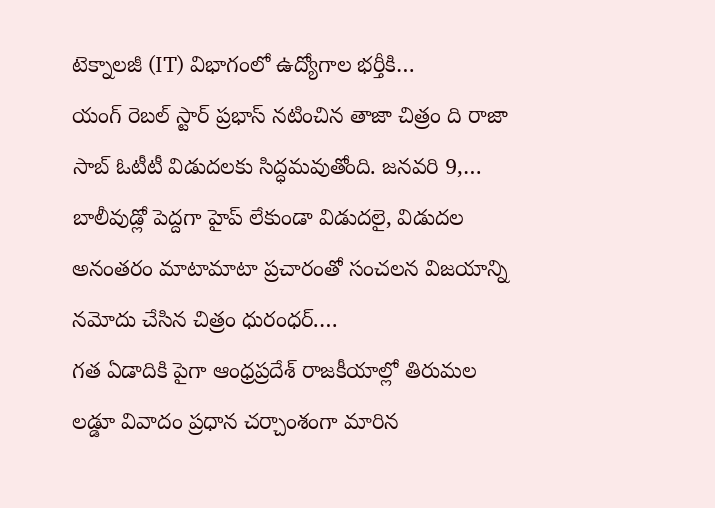టెక్నాలజీ (IT) విభాగంలో ఉద్యోగాల భర్తీకి…
యంగ్ రెబల్ స్టార్ ప్రభాస్ నటించిన తాజా చిత్రం ది రాజా సాబ్ ఓటీటీ విడుదలకు సిద్ధమవుతోంది. జనవరి 9,…
బాలీవుడ్లో పెద్దగా హైప్ లేకుండా విడుదలై, విడుదల అనంతరం మాటామాటా ప్రచారంతో సంచలన విజయాన్ని నమోదు చేసిన చిత్రం ధురంధర్.…
గత ఏడాదికి పైగా ఆంధ్రప్రదేశ్ రాజకీయాల్లో తిరుమల లడ్డూ వివాదం ప్రధాన చర్చాంశంగా మారిన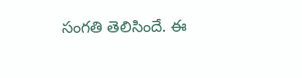సంగతి తెలిసిందే. ఈ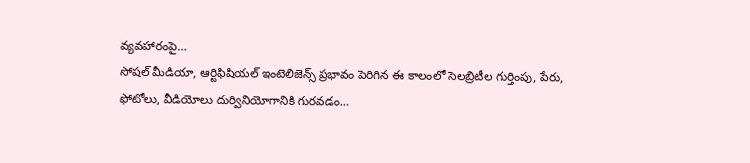వ్యవహారంపై…
సోషల్ మీడియా, ఆర్టిఫిషియల్ ఇంటెలిజెన్స్ ప్రభావం పెరిగిన ఈ కాలంలో సెలబ్రిటీల గుర్తింపు, పేరు, ఫోటోలు, వీడియోలు దుర్వినియోగానికి గురవడం…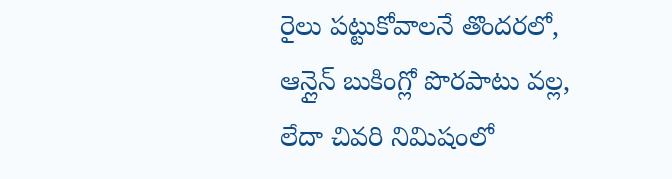రైలు పట్టుకోవాలనే తొందరలో, ఆన్లైన్ బుకింగ్లో పొరపాటు వల్ల, లేదా చివరి నిమిషంలో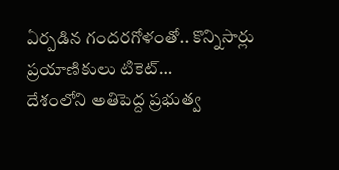ఏర్పడిన గందరగోళంతో.. కొన్నిసార్లు ప్రయాణికులు టికెట్…
దేశంలోని అతిపెద్ద ప్రభుత్వ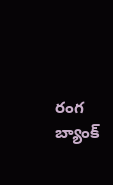రంగ బ్యాంక్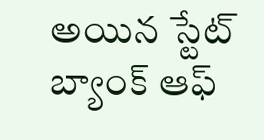అయిన స్టేట్ బ్యాంక్ ఆఫ్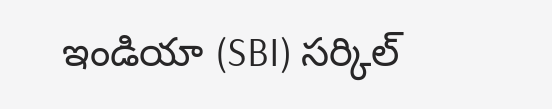ఇండియా (SBI) సర్కిల్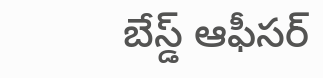బేస్డ్ ఆఫీసర్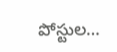పోస్టుల…